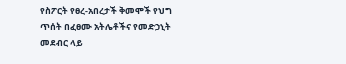የስፖርት የፀረ-አበረታች ቅመሞች የህግ ጥሰት በፈፀሙ አትሌቶችና የመድኃኒት መደብር ላይ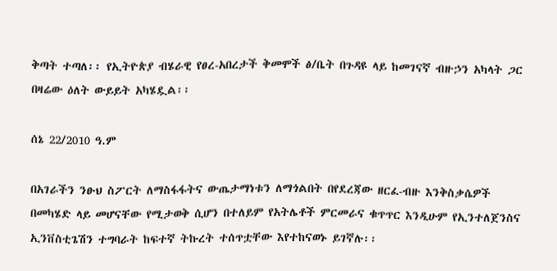ቅጣት ተጣለ፡፡ የኢትዮጵያ ብሄራዊ የፀረ-አበረታች ቅመሞች ፅ/ቤት በጉዳዩ ላይ ከመገናኛ ብዙኃን አካላት ጋር በዛሬው ዕለት ውይይት አካሄዷል፡፡

ሰኔ 22/2010 ዓ.ም

በአገራችን ንፁህ ስፖርት ለማስፋፋትና ውጤታማነቱን ለማጎልበት በየደረጃው ዘርፈ-ብዙ እንቅስቃሴዎች በመካሄድ ላይ መሆናቸው የሚታወቅ ሲሆን በተለይም የአትሌቶች ምርመራና ቁጥጥር እንዲሁም የኢንተለጀንስና ኢንቨስቲጌሽን ተግባራት ከፍተኛ ትኩረት ተሰጥቷቸው እየተከናወኑ ይገኛሉ፡፡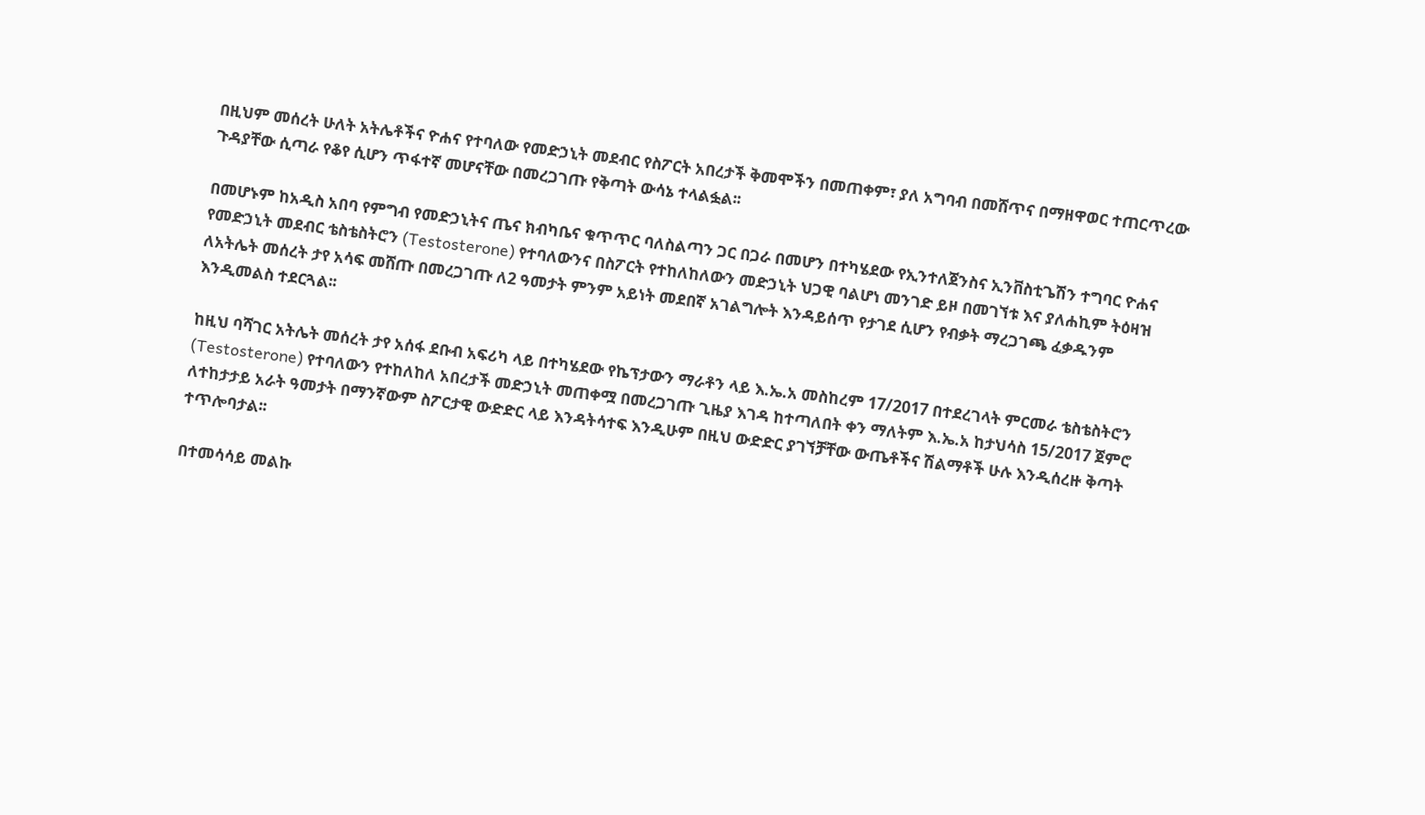በዚህም መሰረት ሁለት አትሌቶችና ዮሐና የተባለው የመድኃኒት መደብር የስፖርት አበረታች ቅመሞችን በመጠቀም፣ ያለ አግባብ በመሸጥና በማዘዋወር ተጠርጥረው ጉዳያቸው ሲጣራ የቆየ ሲሆን ጥፋተኛ መሆናቸው በመረጋገጡ የቅጣት ውሳኔ ተላልፏል፡፡

በመሆኑም ከአዲስ አበባ የምግብ የመድኃኒትና ጤና ክብካቤና ቁጥጥር ባለስልጣን ጋር በጋራ በመሆን በተካሄደው የኢንተለጀንስና ኢንቨስቲጌሽን ተግባር ዮሐና የመድኃኒት መደብር ቴስቴስትሮን (Testosterone) የተባለውንና በስፖርት የተከለከለውን መድኃኒት ህጋዊ ባልሆነ መንገድ ይዞ በመገኘቱ እና ያለሐኪም ትዕዛዝ ለአትሌት መሰረት ታየ አሳፍ መሸጡ በመረጋገጡ ለ2 ዓመታት ምንም አይነት መደበኛ አገልግሎት እንዳይሰጥ የታገደ ሲሆን የብቃት ማረጋገጫ ፈቃዱንም እንዲመልስ ተደርጓል፡፡

ከዚህ ባሻገር አትሌት መሰረት ታየ አሰፋ ደቡብ አፍሪካ ላይ በተካሄደው የኬፕታውን ማራቶን ላይ እ.ኤ.አ መስከረም 17/2017 በተደረገላት ምርመራ ቴስቴስትሮን (Testosterone) የተባለውን የተከለከለ አበረታች መድኃኒት መጠቀሟ በመረጋገጡ ጊዜያ እገዳ ከተጣለበት ቀን ማለትም እ.ኤ.አ ከታህሳስ 15/2017 ጀምሮ ለተከታታይ አራት ዓመታት በማንኛውም ስፖርታዊ ውድድር ላይ እንዳትሳተፍ እንዲሁም በዚህ ውድድር ያገኘቻቸው ውጤቶችና ሽልማቶች ሁሉ እንዲሰረዙ ቅጣት ተጥሎባታል፡፡

በተመሳሳይ መልኩ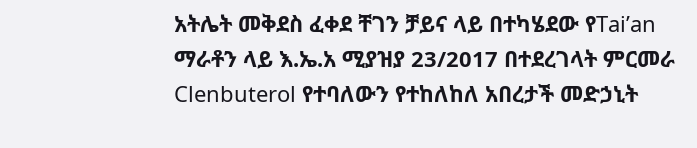አትሌት መቅደስ ፈቀደ ቸገን ቻይና ላይ በተካሄደው የTai’an ማራቶን ላይ እ.ኤ.አ ሚያዝያ 23/2017 በተደረገላት ምርመራ Clenbuterol የተባለውን የተከለከለ አበረታች መድኃኒት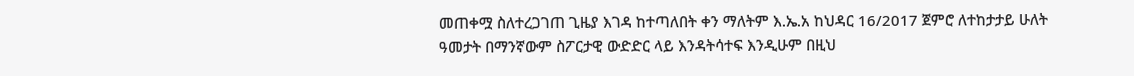መጠቀሟ ስለተረጋገጠ ጊዜያ እገዳ ከተጣለበት ቀን ማለትም እ.ኤ.አ ከህዳር 16/2017 ጀምሮ ለተከታታይ ሁለት ዓመታት በማንኛውም ስፖርታዊ ውድድር ላይ እንዳትሳተፍ እንዲሁም በዚህ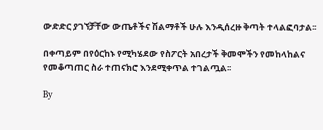ውድድር ያገኘቻቸው ውጤቶችና ሽልማቶች ሁሉ እንዲሰረዙ ቅጣት ተላልፎባታል፡፡

በቀጣይም በየዕርከኑ የሚካሄደው የስፖርት አበረታች ቅመሞችን የመከላከልና የመቆጣጠር ስራ ተጠናክሮ እንደሚቀጥል ተገልጧል፡፡

By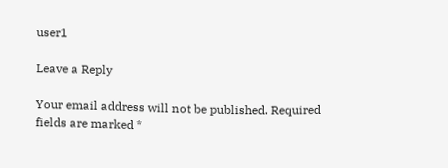user1

Leave a Reply

Your email address will not be published. Required fields are marked *